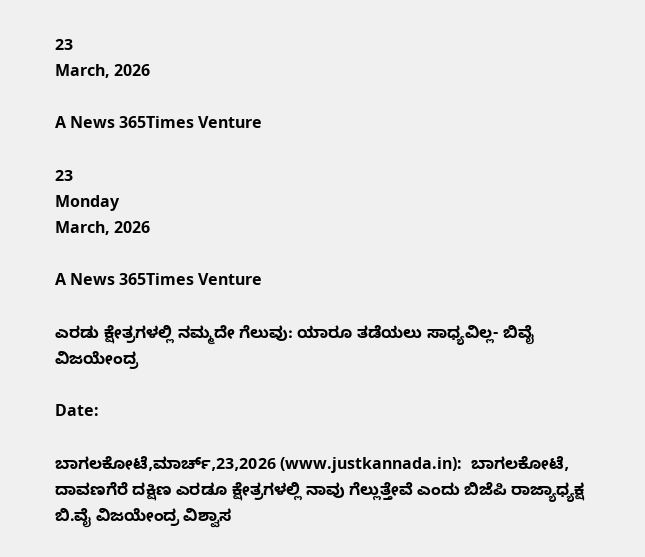23
March, 2026

A News 365Times Venture

23
Monday
March, 2026

A News 365Times Venture

ಎರಡು ಕ್ಷೇತ್ರಗಳಲ್ಲಿ ನಮ್ಮದೇ ಗೆಲುವು: ಯಾರೂ ತಡೆಯಲು ಸಾಧ್ಯವಿಲ್ಲ- ಬಿವೈ ವಿಜಯೇಂದ್ರ

Date:

ಬಾಗಲಕೋಟೆ,ಮಾರ್ಚ್,23,2026 (www.justkannada.in):  ಬಾಗಲಕೋಟೆ, ದಾವಣಗೆರೆ ದಕ್ಷಿಣ ಎರಡೂ ಕ್ಷೇತ್ರಗಳಲ್ಲಿ ನಾವು ಗೆಲ್ಲುತ್ತೇವೆ ಎಂದು ಬಿಜೆಪಿ ರಾಜ್ಯಾಧ್ಯಕ್ಷ ಬಿ.ವೈ ವಿಜಯೇಂದ್ರ ವಿಶ್ವಾಸ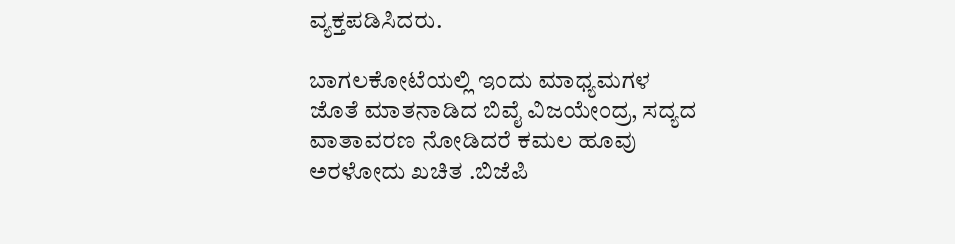ವ್ಯಕ್ತಪಡಿಸಿದರು.

ಬಾಗಲಕೋಟೆಯಲ್ಲಿ ಇಂದು ಮಾಧ್ಯಮಗಳ ಜೊತೆ ಮಾತನಾಡಿದ ಬಿವೈ ವಿಜಯೇಂದ್ರ, ಸದ್ಯದ ವಾತಾವರಣ ನೋಡಿದರೆ ಕಮಲ ಹೂವು ಅರಳೋದು ಖಚಿತ .ಬಿಜೆಪಿ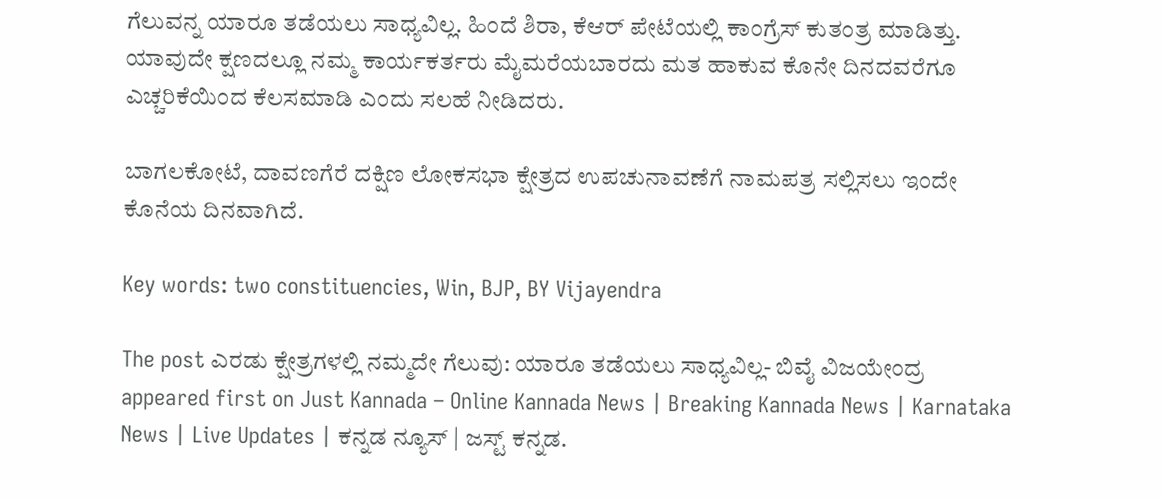ಗೆಲುವನ್ನ ಯಾರೂ ತಡೆಯಲು ಸಾಧ್ಯವಿಲ್ಲ. ಹಿಂದೆ ಶಿರಾ, ಕೆಆರ್ ಪೇಟೆಯಲ್ಲಿ ಕಾಂಗ್ರೆಸ್ ಕುತಂತ್ರ ಮಾಡಿತ್ತು.  ಯಾವುದೇ ಕ್ಷಣದಲ್ಲೂ ನಮ್ಮ ಕಾರ್ಯಕರ್ತರು ಮೈಮರೆಯಬಾರದು ಮತ ಹಾಕುವ ಕೊನೇ ದಿನದವರೆಗೂ ಎಚ್ಚರಿಕೆಯಿಂದ ಕೆಲಸಮಾಡಿ ಎಂದು ಸಲಹೆ ನೀಡಿದರು.

ಬಾಗಲಕೋಟೆ, ದಾವಣಗೆರೆ ದಕ್ಷಿಣ ಲೋಕಸಭಾ ಕ್ಷೇತ್ರದ ಉಪಚುನಾವಣೆಗೆ ನಾಮಪತ್ರ ಸಲ್ಲಿಸಲು ಇಂದೇ ಕೊನೆಯ ದಿನವಾಗಿದೆ.

Key words: two constituencies, Win, BJP, BY Vijayendra

The post ಎರಡು ಕ್ಷೇತ್ರಗಳಲ್ಲಿ ನಮ್ಮದೇ ಗೆಲುವು: ಯಾರೂ ತಡೆಯಲು ಸಾಧ್ಯವಿಲ್ಲ- ಬಿವೈ ವಿಜಯೇಂದ್ರ appeared first on Just Kannada – Online Kannada News | Breaking Kannada News | Karnataka News | Live Updates | ಕನ್ನಡ ನ್ಯೂಸ್ | ಜಸ್ಟ್ ಕನ್ನಡ.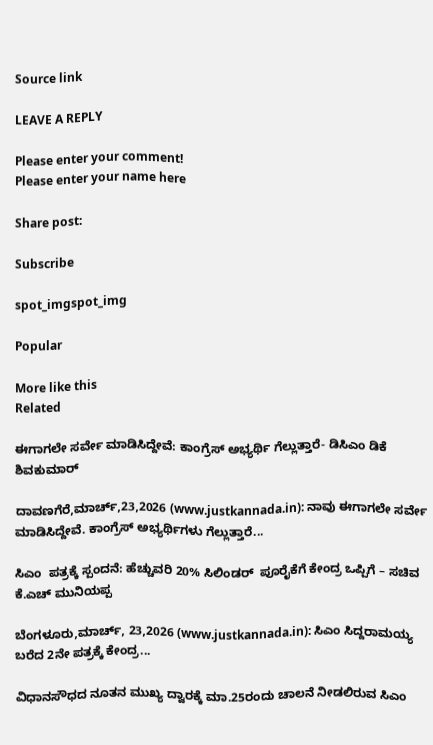Source link

LEAVE A REPLY

Please enter your comment!
Please enter your name here

Share post:

Subscribe

spot_imgspot_img

Popular

More like this
Related

ಈಗಾಗಲೇ ಸರ್ವೇ ಮಾಡಿಸಿದ್ದೇವೆ: ಕಾಂಗ್ರೆಸ್ ಅಭ್ಯರ್ಥಿ ಗೆಲ್ಲುತ್ತಾರೆ- ಡಿಸಿಎಂ ಡಿಕೆ ಶಿವಕುಮಾರ್

ದಾವಣಗೆರೆ,ಮಾರ್ಚ್,23,2026 (www.justkannada.in): ನಾವು ಈಗಾಗಲೇ ಸರ್ವೇ ಮಾಡಿಸಿದ್ದೇವೆ. ಕಾಂಗ್ರೆಸ್ ಅಭ್ಯರ್ಥಿಗಳು ಗೆಲ್ಲುತ್ತಾರೆ...

ಸಿಎಂ  ಪತ್ರಕ್ಕೆ ಸ್ಪಂದನೆ: ಹೆಚ್ಚುವರಿ 20% ಸಿಲಿಂಡರ್  ಪೂರೈಕೆಗೆ ಕೇಂದ್ರ ಒಪ್ಪಿಗೆ – ಸಚಿವ ಕೆ.ಎಚ್ ಮುನಿಯಪ್ಪ

ಬೆಂಗಳೂರು,ಮಾರ್ಚ್, 23,2026 (www.justkannada.in): ಸಿಎಂ ಸಿದ್ದರಾಮಯ್ಯ ಬರೆದ 2ನೇ ಪತ್ರಕ್ಕೆ ಕೇಂದ್ರ...

ವಿಧಾನಸೌಧದ ನೂತನ ಮುಖ್ಯ ದ್ವಾರಕ್ಕೆ ಮಾ.25ರಂದು ಚಾಲನೆ ನೀಡಲಿರುವ ಸಿಎಂ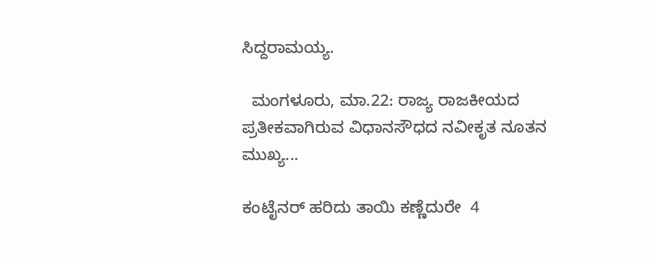ಸಿದ್ದರಾಮಯ್ಯ.

  ಮಂಗಳೂರು, ಮಾ.22: ರಾಜ್ಯ ರಾಜಕೀಯದ ಪ್ರತೀಕವಾಗಿರುವ ವಿಧಾನಸೌಧದ ನವೀಕೃತ ನೂತನ ಮುಖ್ಯ...

ಕಂಟೈನರ್ ಹರಿದು ತಾಯಿ ಕಣ್ಣೆದುರೇ  4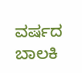ವರ್ಷದ ಬಾಲಕಿ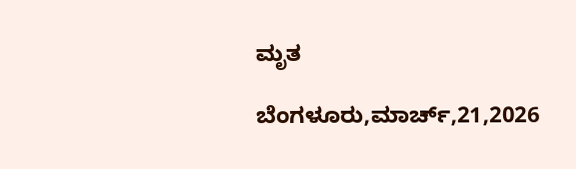ಮೃತ

ಬೆಂಗಳೂರು,ಮಾರ್ಚ್,21,2026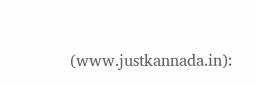(www.justkannada.in):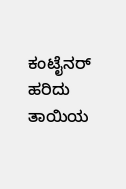ಕಂಟೈನರ್ ಹರಿದು ತಾಯಿಯ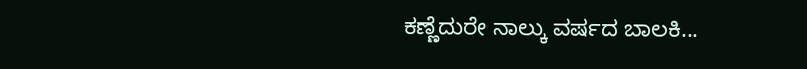ಕಣ್ಣೆದುರೇ ನಾಲ್ಕು ವರ್ಷದ ಬಾಲಕಿ...